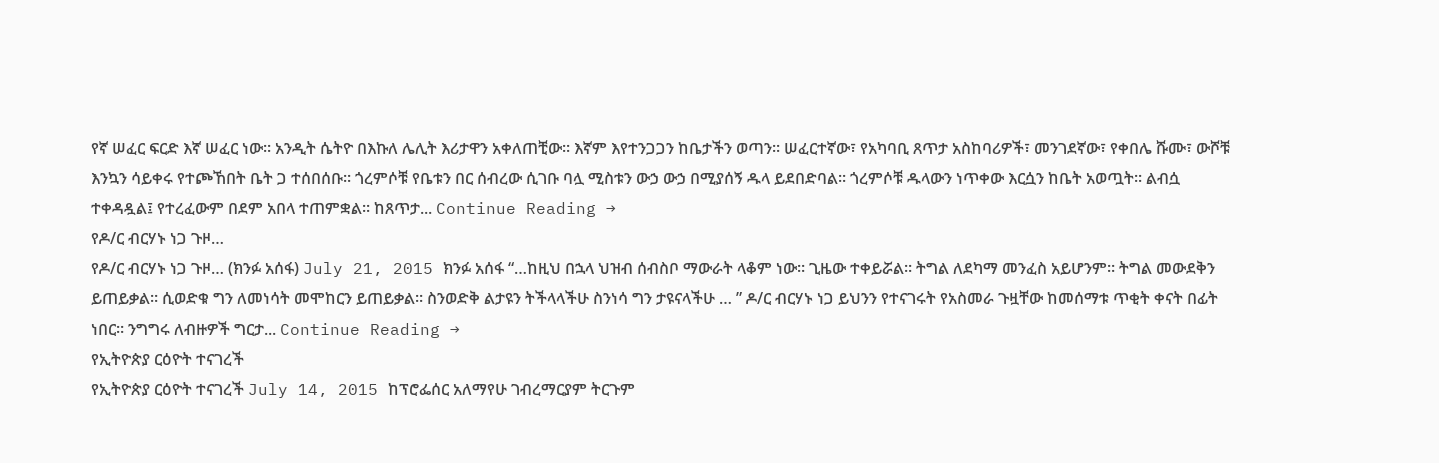የኛ ሠፈር ፍርድ እኛ ሠፈር ነው፡፡ አንዲት ሴትዮ በእኩለ ሌሊት እሪታዋን አቀለጠቺው፡፡ እኛም እየተንጋጋን ከቤታችን ወጣን፡፡ ሠፈርተኛው፣ የአካባቢ ጸጥታ አስከባሪዎች፣ መንገደኛው፣ የቀበሌ ሹሙ፣ ውሾቹ እንኳን ሳይቀሩ የተጮኸበት ቤት ጋ ተሰበሰቡ፡፡ ጎረምሶቹ የቤቱን በር ሰብረው ሲገቡ ባሏ ሚስቱን ውኃ ውኃ በሚያሰኝ ዱላ ይደበድባል፡፡ ጎረምሶቹ ዱላውን ነጥቀው እርሷን ከቤት አወጧት፡፡ ልብሷ ተቀዳዷል፤ የተረፈውም በደም አበላ ተጠምቋል፡፡ ከጸጥታ... Continue Reading →
የዶ/ር ብርሃኑ ነጋ ጉዞ…
የዶ/ር ብርሃኑ ነጋ ጉዞ… (ክንፉ አሰፋ) July 21, 2015 ክንፉ አሰፋ “…ከዚህ በኋላ ህዝብ ሰብስቦ ማውራት ላቆም ነው። ጊዜው ተቀይሯል። ትግል ለደካማ መንፈስ አይሆንም። ትግል መውደቅን ይጠይቃል። ሲወድቁ ግን ለመነሳት መሞከርን ይጠይቃል። ስንወድቅ ልታዩን ትችላላችሁ ስንነሳ ግን ታዩናላችሁ … ” ዶ/ር ብርሃኑ ነጋ ይህንን የተናገሩት የአስመራ ጉዟቸው ከመሰማቱ ጥቂት ቀናት በፊት ነበር። ንግግሩ ለብዙዎች ግርታ... Continue Reading →
የኢትዮጵያ ርዕዮት ተናገረች
የኢትዮጵያ ርዕዮት ተናገረች July 14, 2015 ከፕሮፌሰር አለማየሁ ገብረማርያም ትርጉም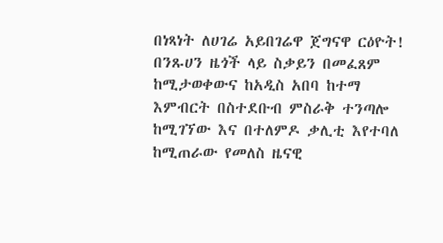በነጻነት ለሀገሬ አይበገሬዋ ጀግናዋ ርዕዮት! በንጹሀን ዜጎች ላይ ስቃይን በመፈጸም ከሚታወቀውና ከአዲስ አበባ ከተማ እምብርት በስተደቡብ ምስራቅ ተንጣሎ ከሚገኘው እና በተለምዶ ቃሊቲ እየተባለ ከሚጠራው የመለስ ዜናዊ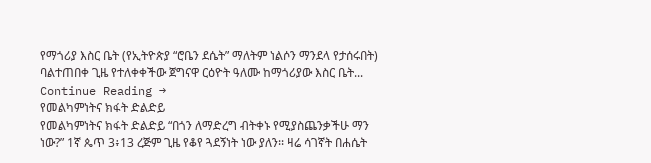የማጎሪያ እስር ቤት (የኢትዮጵያ “ሮቤን ደሴት” ማለትም ነልሶን ማንደላ የታሰሩበት) ባልተጠበቀ ጊዜ የተለቀቀችው ጀግናዋ ርዕዮት ዓለሙ ከማጎሪያው እስር ቤት... Continue Reading →
የመልካምነትና ክፋት ድልድይ
የመልካምነትና ክፋት ድልድይ “በጎን ለማድረግ ብትቀኑ የሚያስጨንቃችሁ ማን ነው?” 1ኛ ጴጥ 3፥13 ረጅም ጊዜ የቆየ ጓደኝነት ነው ያለን፡፡ ዛሬ ሳገኛት በሐሴት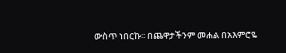ውስጥ ነበርኩ፡፡ በጨዋታችንም መሐል በአእምሮዬ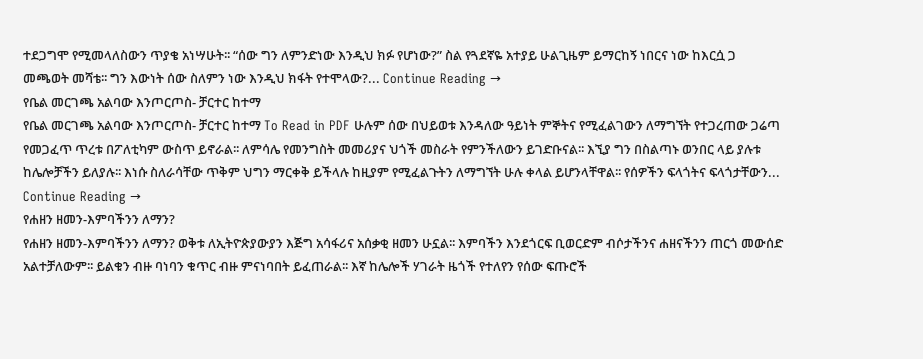ተደጋግሞ የሚመላለስውን ጥያቄ አነሣሁት፡፡ “ሰው ግን ለምንድነው እንዲህ ክፉ የሆነው?” ስል የጓደኛዬ አተያይ ሁልጊዜም ይማርከኝ ነበርና ነው ከእርሷ ጋ መጫወት መሻቴ፡፡ ግን እውነት ሰው ስለምን ነው እንዲህ ክፋት የተሞላው?... Continue Reading →
የቤል መርገጫ አልባው እንጦርጦስ- ቻርተር ከተማ
የቤል መርገጫ አልባው እንጦርጦስ- ቻርተር ከተማ To Read in PDF ሁሉም ሰው በህይወቱ እንዳለው ዓይነት ምኞትና የሚፈልገውን ለማግኘት የተጋረጠው ጋሬጣ የመጋፈጥ ጥረቱ በፖለቲካም ውስጥ ይኖራል፡፡ ለምሳሌ የመንግስት መመሪያና ህጎች መስራት የምንችለውን ይገድቡናል፡፡ እኚያ ግን በስልጣኑ ወንበር ላይ ያሉቱ ከሌሎቻችን ይለያሉ፡፡ እነሱ ስለራሳቸው ጥቅም ህግን ማርቀቅ ይችላሉ ከዚያም የሚፈልጉትን ለማግኘት ሁሉ ቀላል ይሆንላቸዋል፡፡ የሰዎችን ፍላጎትና ፍላጎታቸውን... Continue Reading →
የሐዘን ዘመን-እምባችንን ለማን?
የሐዘን ዘመን-እምባችንን ለማን? ወቅቱ ለኢትዮጵያውያን እጅግ አሳፋሪና አሰቃቂ ዘመን ሁኗል፡፡ እምባችን እንደጎርፍ ቢወርድም ብሶታችንና ሐዘናችንን ጠርጎ መውሰድ አልተቻለውም፡፡ ይልቁን ብዙ ባነባን ቁጥር ብዙ ምናነባበት ይፈጠራል፡፡ እኛ ከሌሎች ሃገራት ዜጎች የተለየን የሰው ፍጡሮች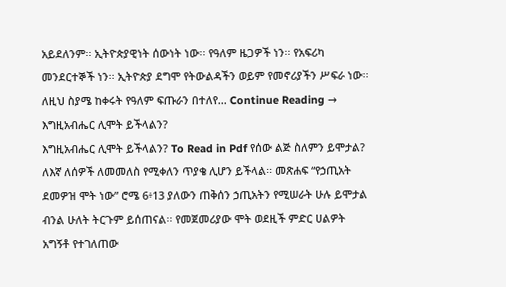አይደለንም፡፡ ኢትዮጵያዊነት ሰውነት ነው፡፡ የዓለም ዜጋዎች ነን፡፡ የአፍሪካ መንደርተኞች ነን፡፡ ኢትዮጵያ ደግሞ የትውልዳችን ወይም የመኖሪያችን ሥፍራ ነው፡፡ ለዚህ ስያሜ ከቀሩት የዓለም ፍጡራን በተለየ... Continue Reading →
እግዚአብሔር ሊሞት ይችላልን?
እግዚአብሔር ሊሞት ይችላልን? To Read in Pdf የሰው ልጅ ስለምን ይሞታል? ለእኛ ለሰዎች ለመመለስ የሚቀለን ጥያቄ ሊሆን ይችላል፡፡ መጽሐፍ “የኃጢአት ደመዎዝ ሞት ነው” ሮሜ 6፥13 ያለውን ጠቅሰን ኃጢአትን የሚሠራት ሁሉ ይሞታል ብንል ሁለት ትርጉም ይሰጠናል፡፡ የመጀመሪያው ሞት ወደዚች ምድር ሀልዎት አግኝቶ የተገለጠው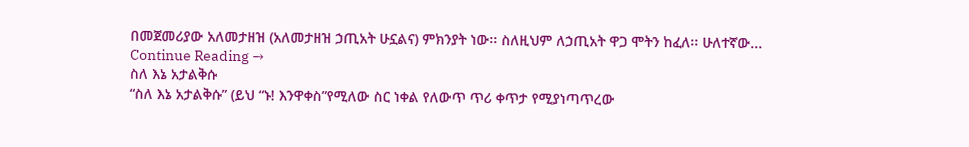በመጀመሪያው አለመታዘዝ (አለመታዘዝ ኃጢአት ሁኗልና) ምክንያት ነው፡፡ ስለዚህም ለኃጢአት ዋጋ ሞትን ከፈለ፡፡ ሁለተኛው... Continue Reading →
ስለ እኔ አታልቅሱ
“ስለ እኔ አታልቅሱ” (ይህ “ኑ! እንዋቀስ”የሚለው ስር ነቀል የለውጥ ጥሪ ቀጥታ የሚያነጣጥረው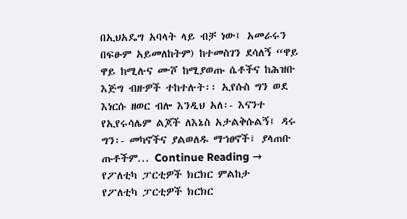በኢህአዴግ አባላት ላይ ብቻ ነው፤ አመራሩን በፍፁም አይመለከትም) ከተመስገን ደሳለኝ “ዋይ ዋይ ከሚሉና ሙሾ ከሚያወጡ ሴቶችና ከሕዝቡ እጅግ ብዙዎች ተከተሉት፡፡ ኢየሱስ ግን ወደ እነርሱ ዘወር ብሎ እንዲህ አለ፡- እናንተ የኢየሩሳሌም ልጆች ለእኔስ አታልቅሱልኝ፤ ዳሩ ግን፡- መካኖችና ያልወለዱ ማኀፀኖች፣ ያላጠቡ ጡቶችም... Continue Reading →
የፖለቲካ ፓርቲዎች ክርክር ምልከታ
የፖለቲካ ፓርቲዎች ክርክር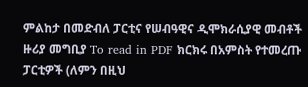ምልከታ በመድብለ ፓርቲና የሠብዓዊና ዲሞክራሲያዊ መብቶች ዙሪያ መግቢያ To read in PDF ክርክሩ በአምስት የተመረጡ ፓርቲዎች (ለምን በዚህ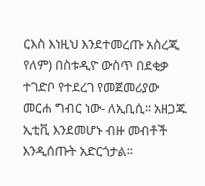ርእስ እነዚህ እንደተመረጡ አስረጂ የለም) በስቱዲዮ ውስጥ በደቂቃ ተገድቦ የተደረገ የመጀመሪያው መርሐ ግብር ነው- ለኢቢሲ፡፡ አዘጋጁ ኢቲቪ እንደመሆኑ ብዙ መብቶች እንዲሰጡት አድርጎታል፡፡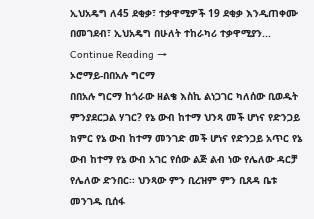ኢህአዴግ ለ45 ደቂቃ፣ ተቃዋሚዎች 19 ደቂቃ እንዲጠቀሙ በመገደብ፣ ኢህአዴግ በሁለት ተከራካሪ ተቃዋሚያን... Continue Reading →
ኦሮማይ-በበአሉ ግርማ
በበአሉ ግርማ ከጎራው ዘልቄ እስኪ ልነጋገር ካለሰው ቢወዱት ምንያደርጋል ሃገር? የኔ ውብ ከተማ ህንጻ መች ሆነና የድንጋይ ክምር የኔ ውብ ከተማ መንገድ መች ሆነና የድንጋይ አጥር የኔ ውብ ከተማ የኔ ውብ አገር የሰው ልጅ ልብ ነው የሌለው ዳርቻ የሌለው ድንበር፡፡ ህንጻው ምን ቢረዝም ምን ቢጸዳ ቤቱ መንገዱ ቢሰፋ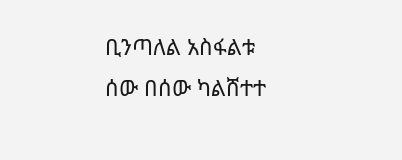ቢንጣለል አስፋልቱ ሰው በሰው ካልሸተተ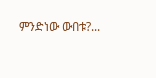ምንድነው ውበቱ?...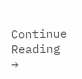Continue Reading →